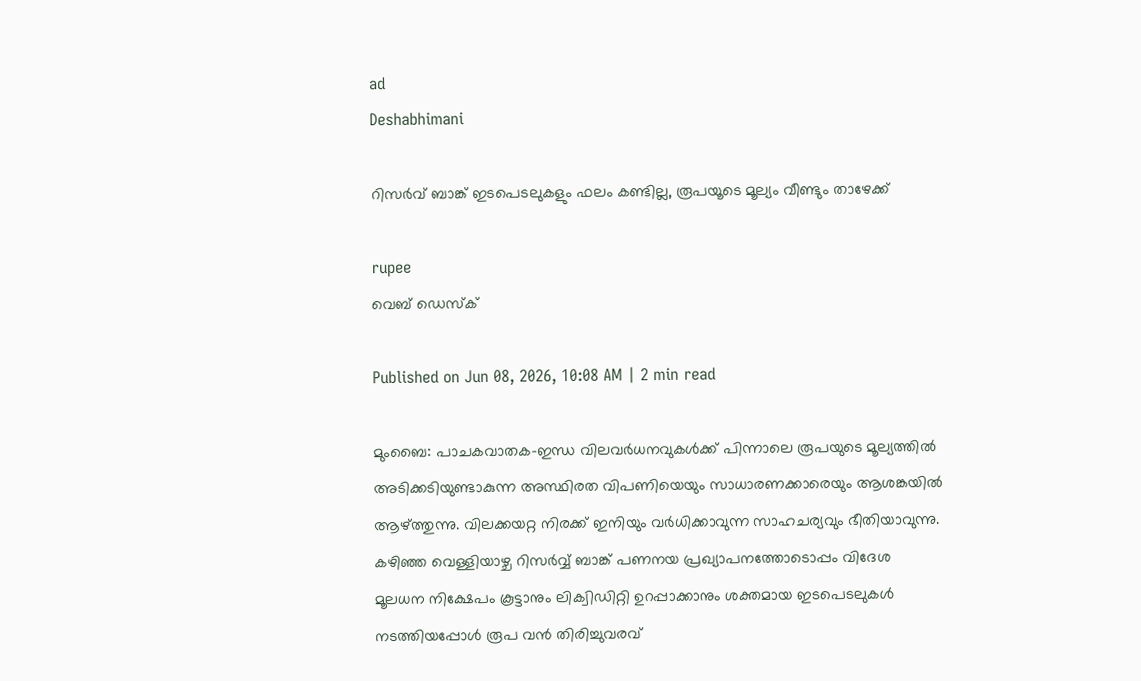ad
Deshabhimani

റിസര്‍വ് ബാങ്ക് ഇടപെടലുകളും ഫലം കണ്ടില്ല, രൂപയൂടെ മൂല്യം വീണ്ടും താഴേക്ക്

rupee
വെബ് ഡെസ്ക്

Published on Jun 08, 2026, 10:08 AM | 2 min read

മുംബൈ: പാചകവാതക-ഇന്ധ വിലവര്‍ധനവുകൾക്ക് പിന്നാലെ രൂപയുടെ മൂല്യത്തിൽ അടിക്കടിയുണ്ടാകുന്ന അസ്ഥിരത വിപണിയെയും സാധാരണക്കാരെയും ആശങ്കയിൽ ആഴ്ത്തുന്നു. വിലക്കയറ്റ നിരക്ക് ഇനിയും വര്‍ധിക്കാവുന്ന സാഹചര്യവും ഭീതിയാവുന്നു. കഴിഞ്ഞ വെള്ളിയാഴ്ച റിസർവ്വ് ബാങ്ക് പണനയ പ്രഖ്യാപനത്തോടൊപ്പം വിദേശ മൂലധന നിക്ഷേപം കൂട്ടാനും ലിക്വിഡിറ്റി ഉറപ്പാക്കാനും ശക്തമായ ഇടപെടലുകൾ നടത്തിയപ്പോൾ രൂപ വൻ തിരിച്ചുവരവ്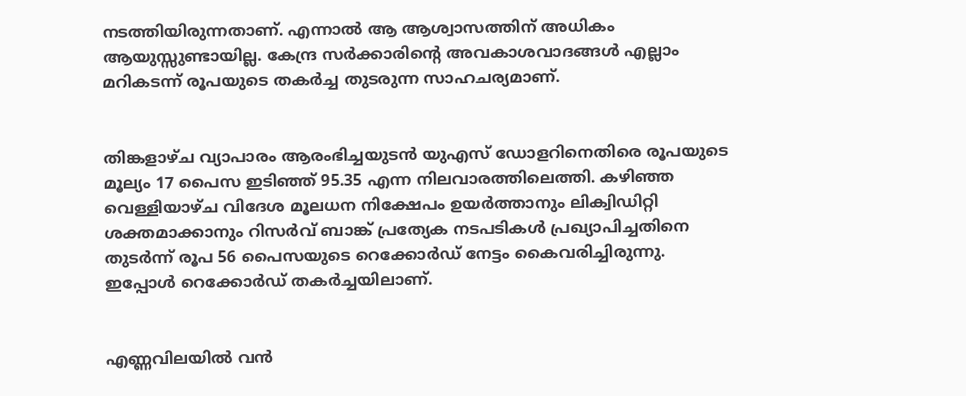നടത്തിയിരുന്നതാണ്. എന്നാൽ ആ ആശ്വാസത്തിന് അധികം ആയുസ്സുണ്ടായില്ല. കേന്ദ്ര സര്‍ക്കാരിന്റെ അവകാശവാദങ്ങൾ എല്ലാം മറികടന്ന് രൂപയുടെ തകര്‍ച്ച തുടരുന്ന സാഹചര്യമാണ്.


തിങ്കളാഴ്ച വ്യാപാരം ആരംഭിച്ചയുടൻ യുഎസ് ഡോളറിനെതിരെ രൂപയുടെ മൂല്യം 17 പൈസ ഇടിഞ്ഞ് 95.35 എന്ന നിലവാരത്തിലെത്തി. കഴിഞ്ഞ വെള്ളിയാഴ്ച വിദേശ മൂലധന നിക്ഷേപം ഉയർത്താനും ലിക്വിഡിറ്റി ശക്തമാക്കാനും റിസർവ് ബാങ്ക് പ്രത്യേക നടപടികൾ പ്രഖ്യാപിച്ചതിനെ തുടർന്ന് രൂപ 56 പൈസയുടെ റെക്കോർഡ് നേട്ടം കൈവരിച്ചിരുന്നു. ഇപ്പോൾ റെക്കോര്‍ഡ് തകര്‍ച്ചയിലാണ്.


എണ്ണവിലയിൽ വൻ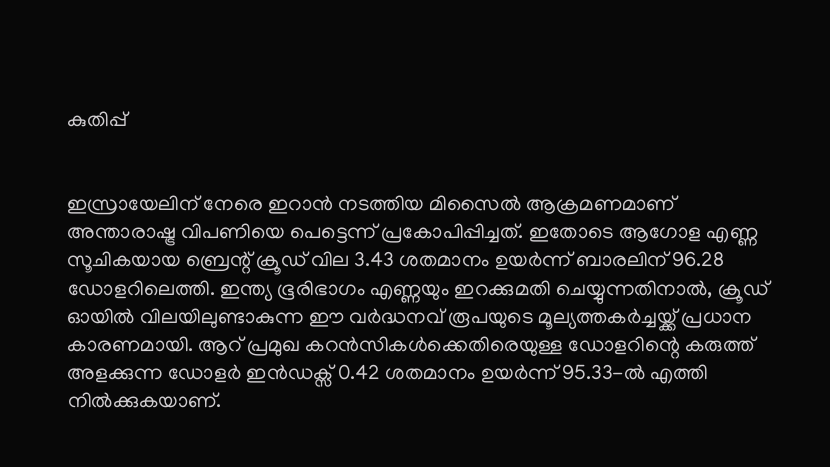കുതിപ്പ്


ഇസ്രായേലിന് നേരെ ഇറാൻ നടത്തിയ മിസൈൽ ആക്രമണമാണ് അന്താരാഷ്ട്ര വിപണിയെ പെട്ടെന്ന് പ്രകോപിപ്പിച്ചത്. ഇതോടെ ആഗോള എണ്ണ സൂചികയായ ബ്രെന്റ് ക്രൂഡ് വില 3.43 ശതമാനം ഉയർന്ന് ബാരലിന് 96.28 ഡോളറിലെത്തി. ഇന്ത്യ ഭൂരിഭാഗം എണ്ണയും ഇറക്കുമതി ചെയ്യുന്നതിനാൽ, ക്രൂഡ് ഓയിൽ വിലയിലുണ്ടാകുന്ന ഈ വർദ്ധനവ് രൂപയുടെ മൂല്യത്തകർച്ചയ്ക്ക് പ്രധാന കാരണമായി. ആറ് പ്രമുഖ കറൻസികൾക്കെതിരെയുള്ള ഡോളറിന്റെ കരുത്ത് അളക്കുന്ന ഡോളർ ഇൻഡക്സ് 0.42 ശതമാനം ഉയർന്ന് 95.33-ൽ എത്തി നിൽക്കുകയാണ്.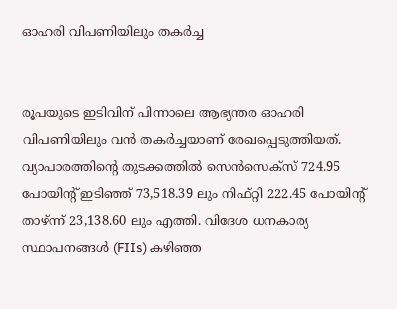ഓഹരി വിപണിയിലും തകർച്ച


രൂപയുടെ ഇടിവിന് പിന്നാലെ ആഭ്യന്തര ഓഹരി വിപണിയിലും വൻ തകർച്ചയാണ് രേഖപ്പെടുത്തിയത്. വ്യാപാരത്തിന്റെ തുടക്കത്തിൽ സെൻസെക്സ് 724.95 പോയിന്റ് ഇടിഞ്ഞ് 73,518.39 ലും നിഫ്റ്റി 222.45 പോയിന്റ് താഴ്ന്ന് 23,138.60 ലും എത്തി. വിദേശ ധനകാര്യ സ്ഥാപനങ്ങൾ (FIIs) കഴിഞ്ഞ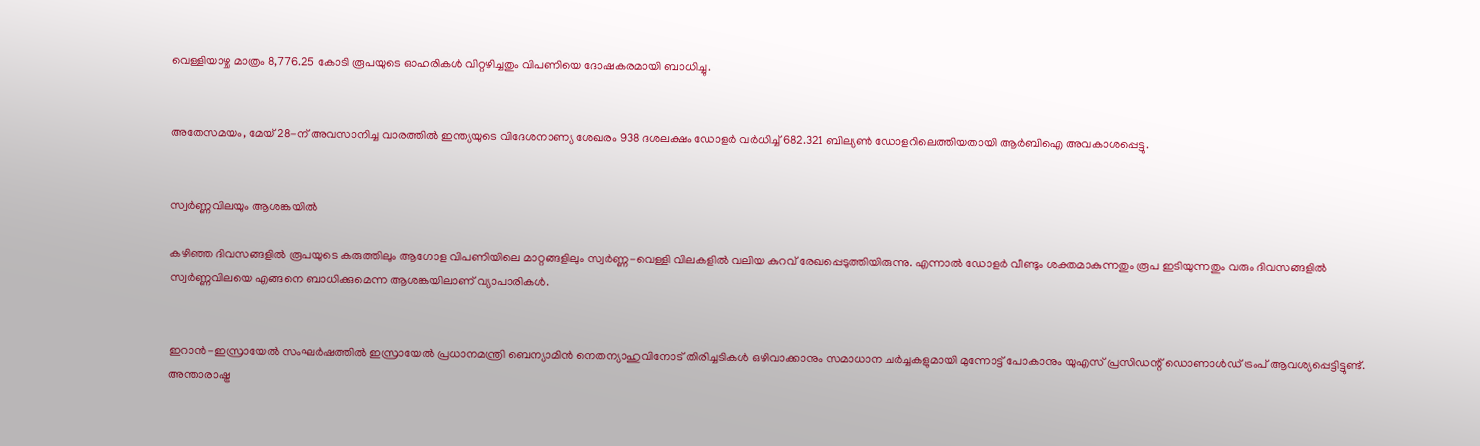വെള്ളിയാഴ്ച മാത്രം 8,776.25 കോടി രൂപയുടെ ഓഹരികൾ വിറ്റഴിച്ചതും വിപണിയെ ദോഷകരമായി ബാധിച്ചു.


അതേസമയം, മേയ് 28-ന് അവസാനിച്ച വാരത്തിൽ ഇന്ത്യയുടെ വിദേശനാണ്യ ശേഖരം 938 ദശലക്ഷം ഡോളർ വർധിച്ച് 682.321 ബില്യൺ ഡോളറിലെത്തിയതായി ആർബിഐ അവകാശപ്പെട്ടു.


സ്വർണ്ണവിലയും ആശങ്കയിൽ

കഴിഞ്ഞ ദിവസങ്ങളിൽ രൂപയുടെ കരുത്തിലും ആഗോള വിപണിയിലെ മാറ്റങ്ങളിലും സ്വർണ്ണ-വെള്ളി വിലകളിൽ വലിയ കുറവ് രേഖപ്പെടുത്തിയിരുന്നു. എന്നാൽ ഡോളർ വീണ്ടും ശക്തമാകുന്നതും രൂപ ഇടിയുന്നതും വരും ദിവസങ്ങളിൽ സ്വർണ്ണവിലയെ എങ്ങനെ ബാധിക്കുമെന്ന ആശങ്കയിലാണ് വ്യാപാരികൾ.


ഇറാൻ-ഇസ്രായേൽ സംഘർഷത്തിൽ ഇസ്രായേൽ പ്രധാനമന്ത്രി ബെന്യാമിൻ നെതന്യാഹുവിനോട് തിരിച്ചടികൾ ഒഴിവാക്കാനും സമാധാന ചർച്ചകളുമായി മുന്നോട്ട് പോകാനും യുഎസ് പ്രസിഡന്റ് ഡൊണാൾഡ് ട്രംപ് ആവശ്യപ്പെട്ടിട്ടുണ്ട്. അന്താരാഷ്ട്ര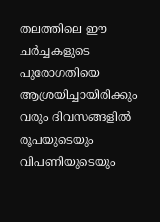തലത്തിലെ ഈ ചർച്ചകളുടെ പുരോഗതിയെ ആശ്രയിച്ചായിരിക്കും വരും ദിവസങ്ങളിൽ രൂപയുടെയും വിപണിയുടെയും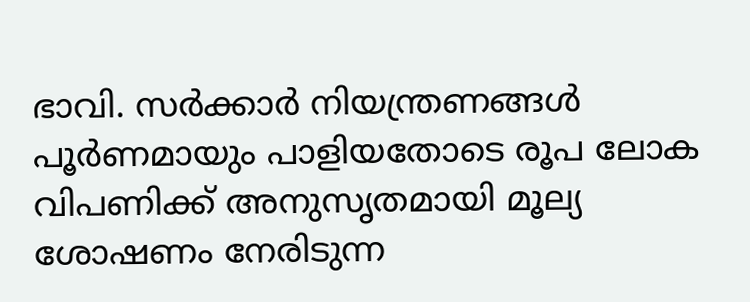ഭാവി. സര്‍ക്കാര്‍ നിയന്ത്രണങ്ങൾ പൂര്‍ണമായും പാളിയതോടെ രൂപ ലോക വിപണിക്ക് അനുസൃതമായി മൂല്യ ശോഷണം നേരിടുന്ന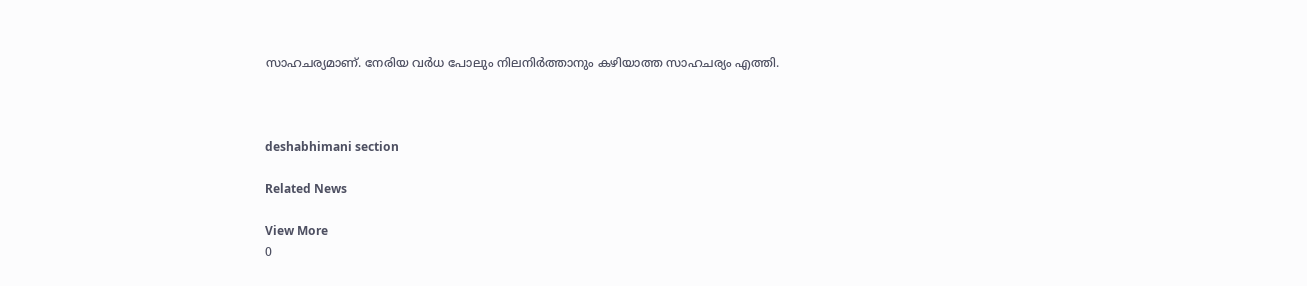സാഹചര്യമാണ്. നേരിയ വര്‍ധ പോലും നിലനിര്‍ത്താനും കഴിയാത്ത സാഹചര്യം എത്തി.



deshabhimani section

Related News

View More
0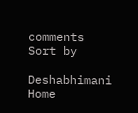comments
Sort by

Deshabhimani
Home